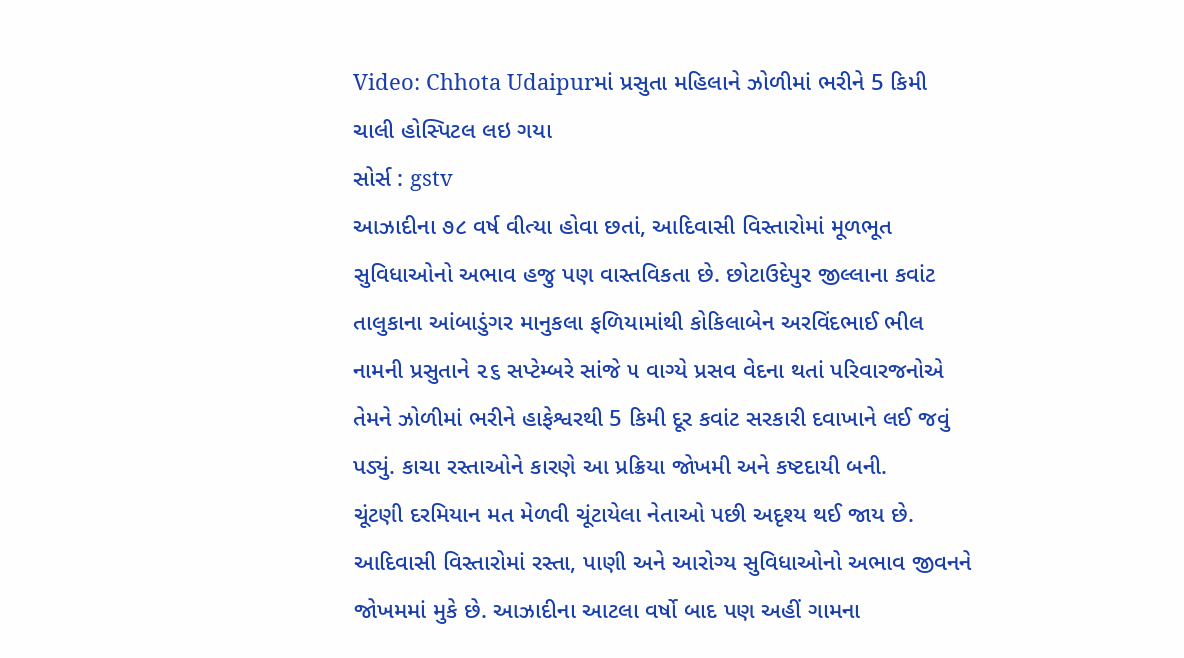Video: Chhota Udaipurમાં પ્રસુતા મહિલાને ઝોળીમાં ભરીને 5 કિમી ચાલી હોસ્પિટલ લઇ ગયા
સોર્સ : gstv
આઝાદીના ૭૮ વર્ષ વીત્યા હોવા છતાં, આદિવાસી વિસ્તારોમાં મૂળભૂત સુવિધાઓનો અભાવ હજુ પણ વાસ્તવિકતા છે. છોટાઉદેપુર જીલ્લાના કવાંટ તાલુકાના આંબાડુંગર માનુકલા ફળિયામાંથી કોકિલાબેન અરવિંદભાઈ ભીલ નામની પ્રસુતાને ૨૬ સપ્ટેમ્બરે સાંજે ૫ વાગ્યે પ્રસવ વેદના થતાં પરિવારજનોએ તેમને ઝોળીમાં ભરીને હાફેશ્વરથી 5 કિમી દૂર કવાંટ સરકારી દવાખાને લઈ જવું પડ્યું. કાચા રસ્તાઓને કારણે આ પ્રક્રિયા જોખમી અને કષ્ટદાયી બની.
ચૂંટણી દરમિયાન મત મેળવી ચૂંટાયેલા નેતાઓ પછી અદૃશ્ય થઈ જાય છે. આદિવાસી વિસ્તારોમાં રસ્તા, પાણી અને આરોગ્ય સુવિધાઓનો અભાવ જીવનને જોખમમાં મુકે છે. આઝાદીના આટલા વર્ષો બાદ પણ અહીં ગામના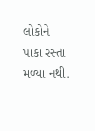લોકોને પાકા રસ્તા મળ્યા નથી.